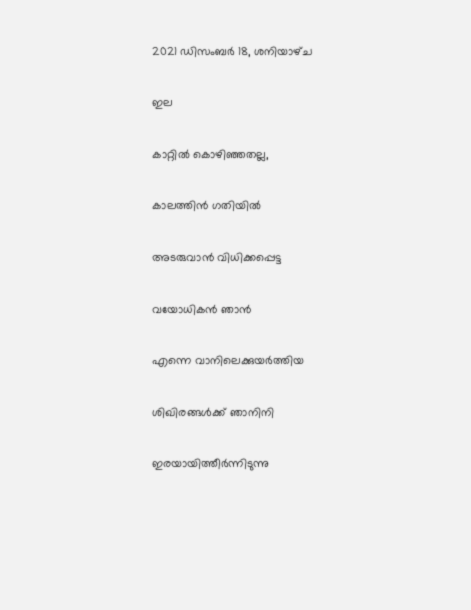2021 ഡിസംബർ 18, ശനിയാഴ്‌ച

ഇല

കാറ്റിൽ കൊഴിഞ്ഞതല്ല,

കാലത്തിൻ ഗതിയിൽ

അടരുവാൻ വിധിക്കപ്പെട്ട

വയോധികൻ ഞാൻ

എന്നെ വാനിലെക്കുയർത്തിയ

ശിഖിരങ്ങൾക്ക് ഞാനിനി

ഇരയായിത്തീർന്നിടുന്നു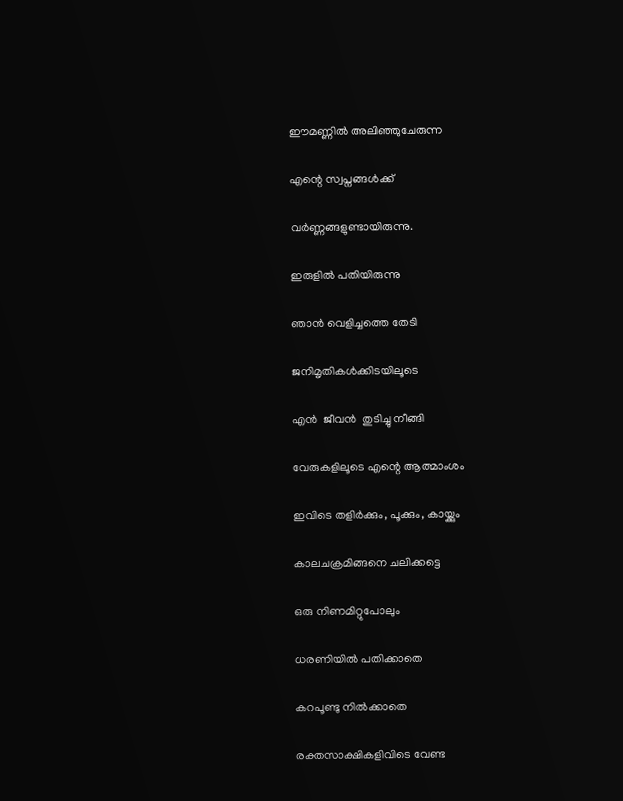ഈമണ്ണിൽ അലിഞ്ഞുചേരുന്ന

എന്റെ സ്വപ്നങ്ങൾക്ക്

വർണ്ണങ്ങളുണ്ടായിരുന്നു.

ഇരുളിൽ പതിയിരുന്നു

ഞാൻ വെളിച്ചത്തെ തേടി

ജനിമൃതികൾക്കിടയിലൂടെ

എൻ  ജീവൻ  തുടിച്ചു നീങ്ങി

വേരുകളിലൂടെ എന്റെ ആത്മാംശം

ഇവിടെ തളിർക്കും, പൂക്കും, കായ്ക്കും

കാലചക്രമിങ്ങനെ ചലിക്കട്ടെ

ഒരു നിണമിറ്റുപോലും

ധരണിയിൽ പതിക്കാതെ

കറപൂണ്ടു നിൽക്കാതെ

രക്തസാക്ഷികളിവിടെ വേണ്ട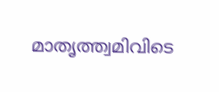മാതൃത്ത്വമിവിടെ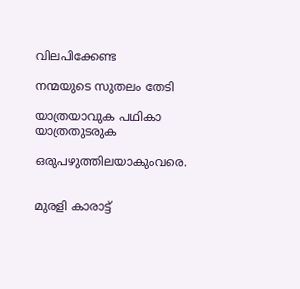വിലപിക്കേണ്ട

നന്മയുടെ സുതലം തേടി

യാത്രയാവുക പഥികാ യാത്രതുടരുക

ഒരുപഴുത്തിലയാകുംവരെ.


മുരളി കാരാട്ട്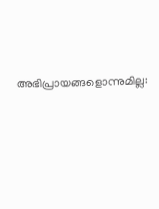അഭിപ്രായങ്ങളൊന്നുമില്ല: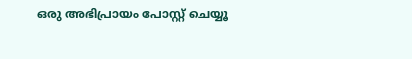ഒരു അഭിപ്രായം പോസ്റ്റ് ചെയ്യൂ